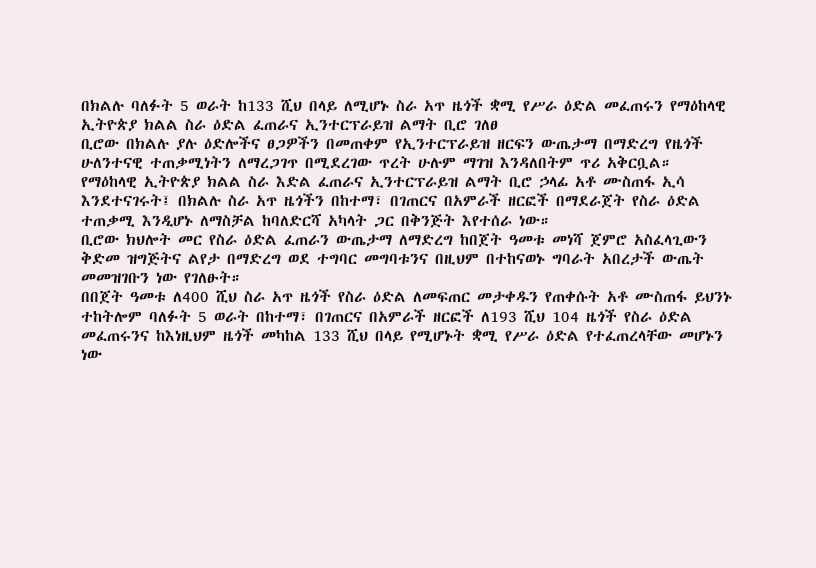በክልሉ ባለፉት 5 ወራት ከ133 ሺህ በላይ ለሚሆኑ ስራ አጥ ዜጎች ቋሚ የሥራ ዕድል መፈጠሩን የማዕከላዊ ኢትዮጵያ ክልል ስራ ዕድል ፈጠራና ኢንተርፕራይዝ ልማት ቢሮ ገለፀ
ቢሮው በክልሉ ያሉ ዕድሎችና ፀጋዎችን በመጠቀም የኢንተርፕራይዝ ዘርፍን ውጤታማ በማድረግ የዜጎች ሁለንተናዊ ተጠቃሚነትን ለማረጋገጥ በሚደረገው ጥረት ሁሉም ማገዝ እንዳለበትም ጥሪ አቅርቧል።
የማዕከላዊ ኢትዮጵያ ክልል ስራ እድል ፈጠራና ኢንተርፕራይዝ ልማት ቢሮ ኃላፊ አቶ ሙስጠፋ ኢሳ እንደተናገሩት፤ በክልሉ ስራ አጥ ዜጎችን በከተማ፣ በገጠርና በአምራች ዘርፎች በማደራጀት የስራ ዕድል ተጠቃሚ እንዲሆኑ ለማስቻል ከባለድርሻ አካላት ጋር በቅንጅት እየተሰራ ነው።
ቢሮው ክህሎት መር የስራ ዕድል ፈጠራን ውጤታማ ለማድረግ ከበጀት ዓመቱ መነሻ ጀምሮ አስፈላጊውን ቅድመ ዝግጅትና ልየታ በማድረግ ወደ ተግባር መግባቱንና በዚህም በተከናወኑ ግባራት አበረታች ውጤት መመዝገቡን ነው የገለፁት።
በበጀት ዓመቱ ለ400 ሺህ ስራ አጥ ዜጎች የስራ ዕድል ለመፍጠር መታቀዱን የጠቀሱት አቶ ሙስጠፋ ይህንኑ ተከትሎም ባለፉት 5 ወራት በከተማ፣ በገጠርና በአምራች ዘርፎች ለ193 ሺህ 104 ዜጎች የስራ ዕድል መፈጠሩንና ከእነዚህም ዜጎች መካከል 133 ሺህ በላይ የሚሆኑት ቋሚ የሥራ ዕድል የተፈጠረላቸው መሆኑን ነው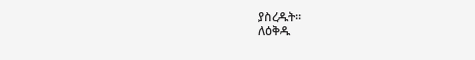ያስረዱት።
ለዕቅዱ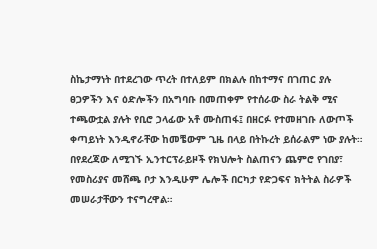ስኬታማነት በተደረገው ጥረት በተለይም በክልሉ በከተማና በገጠር ያሉ ፀጋዎችን እና ዕድሎችን በአግባቡ በመጠቀም የተሰራው ስራ ትልቅ ሚና ተጫውቷል ያሉት የቢሮ ኃላፊው አቶ ሙስጠፋ፤ በዘርፉ የተመዘገቡ ለውጦች ቀጣይነት እንዲኖራቸው ከመቼውም ጊዜ በላይ በትኩረት ይሰራልም ነው ያሉት።
በየደረጃው ለሚገኙ ኢንተርፕራይዞች የክህሎት ስልጠናን ጨምሮ የገበያ፣ የመስሪያና መሸጫ ቦታ እንዲሁም ሌሎች በርካታ የድጋፍና ክትትል ስራዎች መሠራታቸውን ተናግረዋል።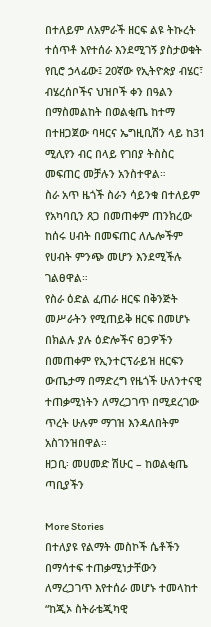በተለይም ለአምራች ዘርፍ ልዩ ትኩረት ተሰጥቶ እየተሰራ እንደሚገኝ ያስታወቁት የቢሮ ኃላፊው፤ 20ኛው የኢትዮጵያ ብሄር፣ ብሄረሰቦችና ህዝቦች ቀን በዓልን በማስመልከት በወልቂጤ ከተማ በተዘጋጀው ባዛርና ኤግዚቢሽን ላይ ከ31 ሚሊየን ብር በላይ የገበያ ትስስር መፍጠር መቻሉን አንስተዋል።
ስራ አጥ ዜጎች ስራን ሳይንቁ በተለይም የአካባቢን ጸጋ በመጠቀም ጠንክረው ከሰሩ ሀብት በመፍጠር ለሌሎችም የሀብት ምንጭ መሆን እንደሚችሉ ገልፀዋል።
የስራ ዕድል ፈጠራ ዘርፍ በቅንጅት መሥራትን የሚጠይቅ ዘርፍ በመሆኑ በክልሉ ያሉ ዕድሎችና ፀጋዎችን በመጠቀም የኢንተርፕራይዝ ዘርፍን ውጤታማ በማድረግ የዜጎች ሁለንተናዊ ተጠቃሚነትን ለማረጋገጥ በሚደረገው ጥረት ሁሉም ማገዝ እንዳለበትም አስገንዝበዋል።
ዘጋቢ፡ መሀመድ ሽሁር – ከወልቂጤ ጣቢያችን

More Stories
በተለያዩ የልማት መስኮች ሴቶችን በማሳተፍ ተጠቃሚነታቸውን ለማረጋገጥ እየተሰራ መሆኑ ተመላከተ
“ከጂኦ ስትራቴጂካዊ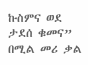ኩስምና ወደ ታደሰ ቁመና” በሚል መሪ ቃል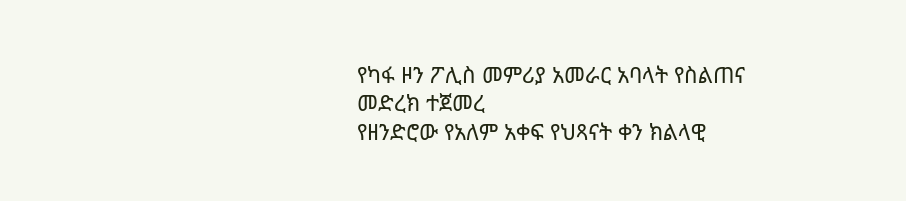የካፋ ዞን ፖሊስ መምሪያ አመራር አባላት የስልጠና መድረክ ተጀመረ
የዘንድሮው የአለም አቀፍ የህጻናት ቀን ክልላዊ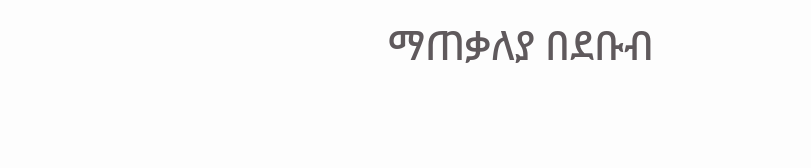ማጠቃለያ በደቡብ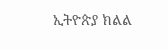ኢትዮጵያ ክልል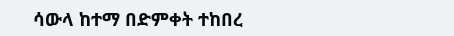ሳውላ ከተማ በድምቀት ተከበረ